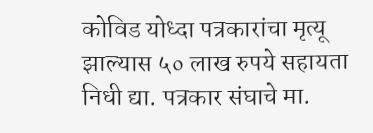कोविड योध्दा पत्रकारांचा मृत्यू झाल्यास ५० लाख रुपये सहायता निधी द्या. पत्रकार संघाचे मा.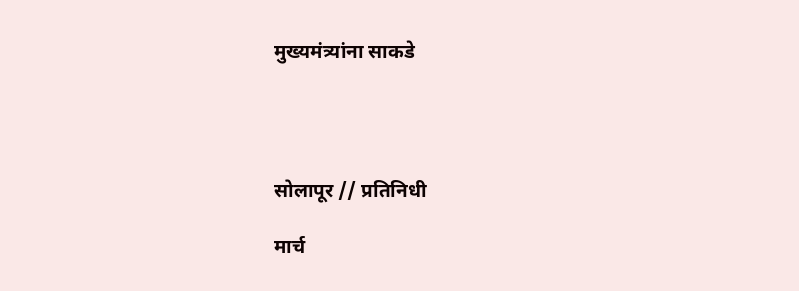मुख्यमंत्र्यांना साकडे




सोलापूर // प्रतिनिधी

मार्च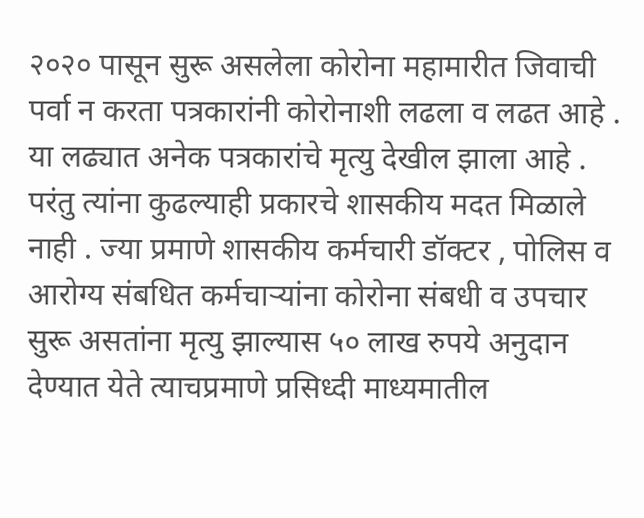२०२० पासून सुरू असलेला कोरोना महामारीत जिवाची पर्वा न करता पत्रकारांनी कोरोनाशी लढला व लढत आहे . या लढ्यात अनेक पत्रकारांचे मृत्यु देखील झाला आहे . परंतु त्यांना कुढल्याही प्रकारचे शासकीय मदत मिळाले नाही . ज्या प्रमाणे शासकीय कर्मचारी डॉक्टर , पोलिस व आरोग्य संबधित कर्मचाऱ्यांना कोरोना संबधी व उपचार सुरू असतांना मृत्यु झाल्यास ५० लाख रुपये अनुदान देण्यात येते त्याचप्रमाणे प्रसिध्दी माध्यमातील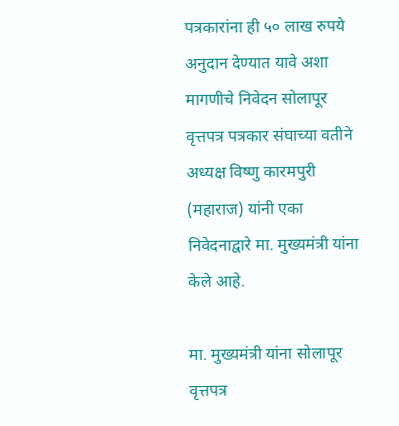पत्रकारांना ही ५० लाख रुपये अनुदान देण्यात यावे अशा मागणीचे निवेदन सोलापूर वृत्तपत्र पत्रकार संघाच्या वतीने अध्यक्ष विष्णु कारमपुरी (महाराज) यांनी एका निवेदनाद्वारे मा. मुख्यमंत्री यांना केले आहे.

मा. मुख्यमंत्री यांना सोलापूर वृत्तपत्र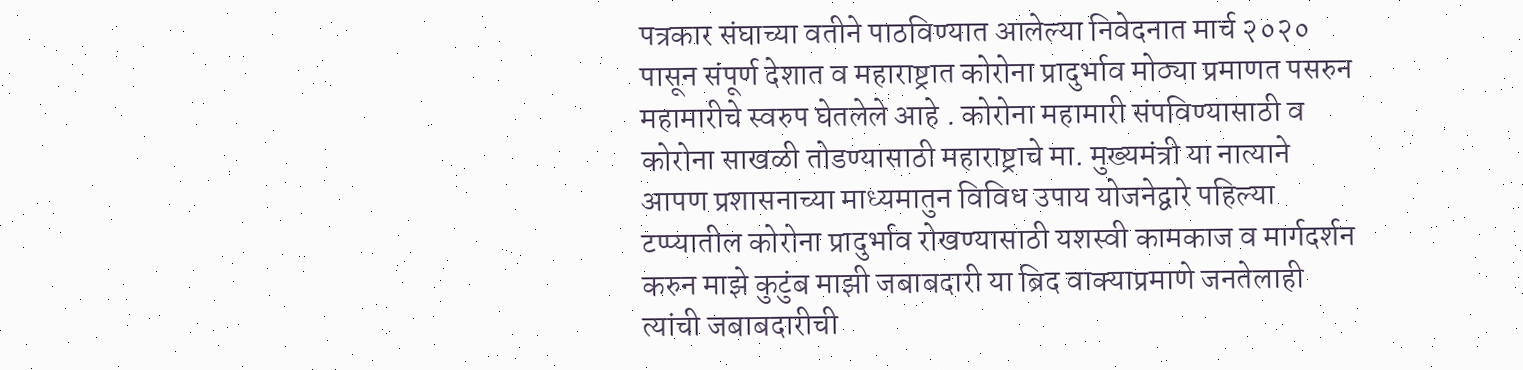पत्रकार संघाच्या वतीने पाठविण्यात आलेल्या निवेदनात मार्च २०२० पासून संपूर्ण देशात व महाराष्ट्रात कोरोना प्रादुर्भाव मोठ्या प्रमाणत पसरुन महामारीचे स्वरुप घेतलेले आहे . कोरोना महामारी संपविण्यासाठी व कोरोना साखळी तोडण्यासाठी महाराष्ट्राचे मा. मुख्यमंत्री या नात्याने आपण प्रशासनाच्या माध्यमातुन विविध उपाय योजनेद्वारे पहिल्या टप्प्यातील कोरोना प्रादुर्भाव रोखण्यासाठी यशस्वी कामकाज व मार्गदर्शन करुन माझे कुटुंब माझी जबाबदारी या ब्रिद वाक्याप्रमाणे जनतेलाही त्यांची जबाबदारीची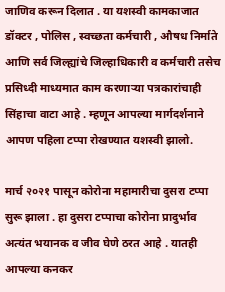जाणिव करून दिलात . या यशस्वी कामकाजात डॉक्टर , पोलिस , स्वच्छता कर्मचारी , औषध निर्माते आणि सर्व जिल्ह्यांचे जिल्हाधिकारी व कर्मचारी तसेच प्रसिध्दी माध्यमात काम करणाऱ्या पत्रकारांचाही सिंहाचा वाटा आहे . म्हणून आपल्या मार्गदर्शनाने आपण पहिला टप्पा रोखण्यात यशस्वी झालो.

मार्च २०२१ पासून कोरोना महामारीचा दुसरा टप्पा सुरू झाला . हा दुसरा टप्पाचा कोरोना प्रादुर्भाव अत्यंत भयानक व जीव घेणे ठरत आहे . यातही आपल्या कनकर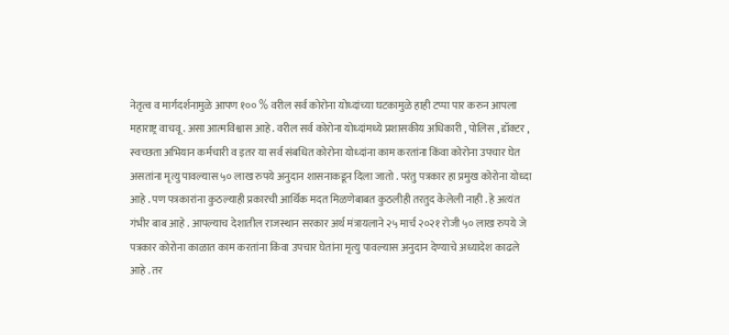नेतृत्व व मार्गदर्शनामुळे आपण १०० % वरील सर्व कोरोना योध्दांच्या घटकामुळे हाही टप्पा पार करुन आपला महाराष्ट्र वाचवू . असा आत्मविश्वास आहे . वरील सर्व कोरोना योध्दांमध्ये प्रशासकीय अधिकारी , पोलिस , डॉक्टर , स्वच्छता अभियान कर्मचारी व इतर या सर्व संबधित कोरोना योध्दांना काम करतांना किंवा कोरोना उपचार घेत असतांना मृत्यु पावल्यास ५० लाख रुपये अनुदान शासनाकडून दिला जातो . परंतु पत्रकार हा प्रमुख कोरोना योध्दा आहे . पण पत्रकारांना कुठल्याही प्रकारची आर्थिक मदत मिळणेबाबत कुठलीही तरतुद केलेली नाही . हे अत्यंत गंभीर बाब आहे . आपल्याच देशातील राजस्थान सरकार अर्थ मंत्रायलाने २५ मार्च २०२१ रोजी ५० लाख रुपये जे पत्रकार कोरोना काळात काम करतांना किंवा उपचार घेतांना मृत्यु पावल्यास अनुदान देण्याचे अध्यादेश काढले आहे . तर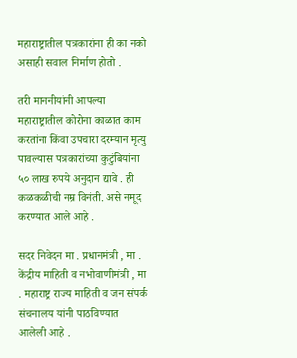महाराष्ट्रातील पत्रकारांना ही का नको असाही सवाल निर्माण होतो .

तरी माननीयांनी आपल्या महाराष्ट्रातील कोरोना काळात काम करतांना किंवा उपचारा दरम्यान मृत्यु पावल्यास पत्रकारांच्या कुटुंबियांना ५० लाख रुपये अनुदान द्यावे . ही कळकळीची नम्र विनंती. असे नमूद करण्यात आले आहे .

सदर निवेदन मा . प्रधानमंत्री , मा . केंद्रीय माहिती व नभोवाणीमंत्री , मा . महाराष्ट्र राज्य माहिती व जन संपर्क संचनालय यांनी पाठविण्यात आलेली आहे .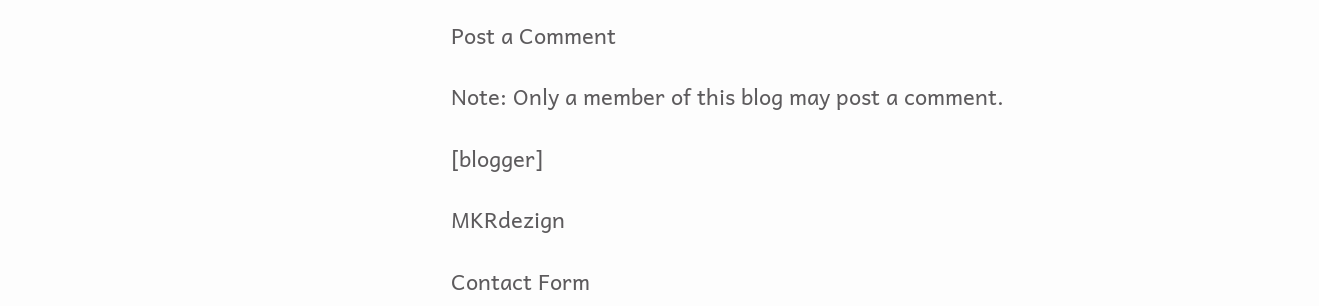Post a Comment

Note: Only a member of this blog may post a comment.

[blogger]

MKRdezign

Contact Form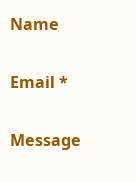Name

Email *

Message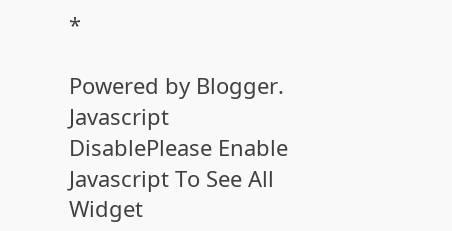*

Powered by Blogger.
Javascript DisablePlease Enable Javascript To See All Widget